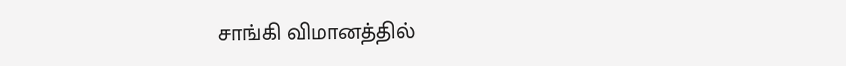சாங்கி விமானத்தில்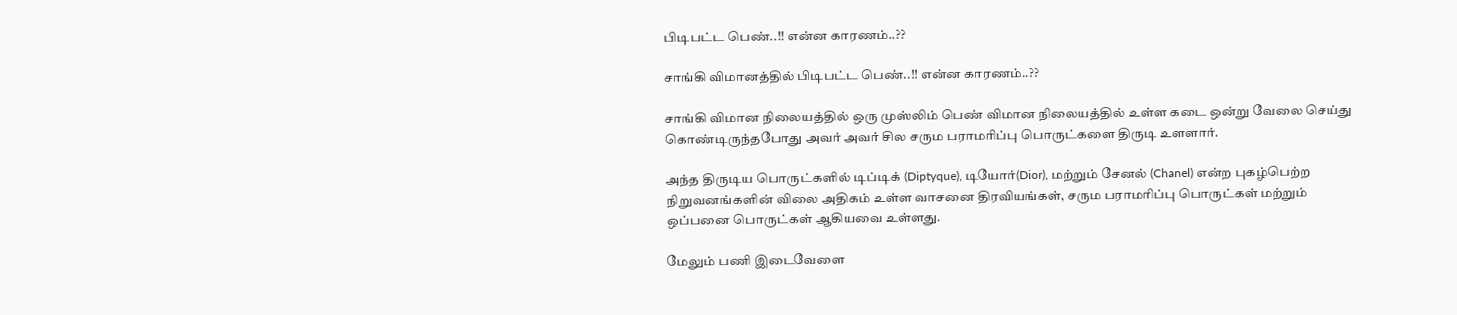பிடிபட்ட பெண்..!! என்ன காரணம்..??

சாங்கி விமானத்தில் பிடிபட்ட பெண்..!! என்ன காரணம்..??

சாங்கி விமான நிலையத்தில் ஒரு முஸ்லிம் பெண் விமான நிலையத்தில் உள்ள கடை ஒன்று வேலை செய்து கொண்டிருந்தபோது அவர் அவர் சில சரும பராமரிப்பு பொருட்களை திருடி உளளார்.

அந்த திருடிய பொருட்களில் டிப்டிக் (Diptyque), டியோர்(Dior), மற்றும் சேனல் (Chanel) என்ற புகழ்பெற்ற நிறுவனங்களின் விலை அதிகம் உள்ள வாசனை திரவியங்கள், சரும பராமரிப்பு பொருட்கள் மற்றும் ஒப்பனை பொருட்கள் ஆகியவை உள்ளது.

மேலும் பணி இடைவேளை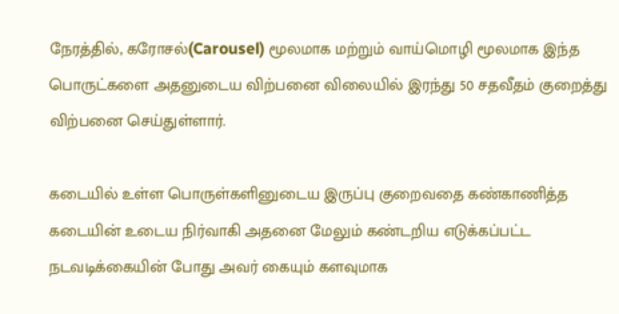நேரத்தில், கரோசல்(Carousel) மூலமாக மற்றும் வாய்மொழி மூலமாக இந்த பொருட்களை அதனுடைய விற்பனை விலையில் இரந்து 50 சதவீதம் குறைத்து விற்பனை செய்துள்ளார்.

கடையில் உள்ள பொருள்களினுடைய இருப்பு குறைவதை கண்காணித்த கடையின் உடைய நிர்வாகி அதனை மேலும் கண்டறிய எடுக்கப்பட்ட நடவடிக்கையின் போது அவர் கையும் களவுமாக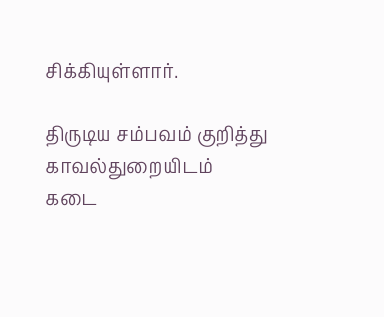சிக்கியுள்ளார்.

திருடிய சம்பவம் குறித்து காவல்துறையிடம் கடை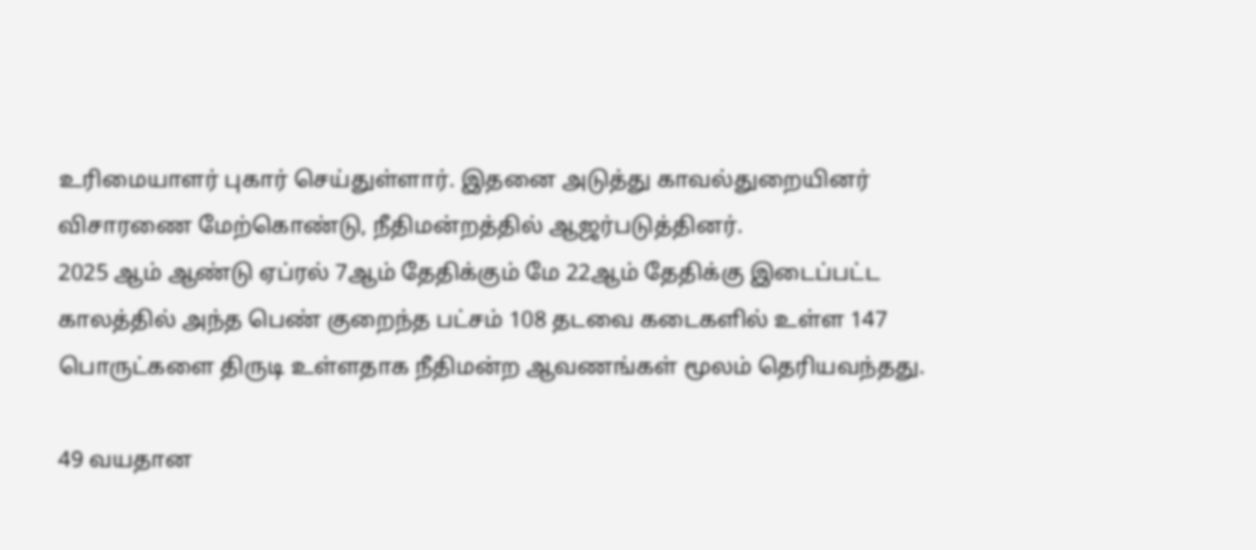உரிமையாளர் புகார் செய்துள்ளார். இதனை அடுத்து காவல்துறையினர் விசாரணை மேற்கொண்டு, நீதிமன்றத்தில் ஆஜர்படுத்தினர்.
2025 ஆம் ஆண்டு ஏப்ரல் 7ஆம் தேதிக்கும் மே 22ஆம் தேதிக்கு இடைப்பட்ட காலத்தில் அந்த பெண் குறைந்த பட்சம் 108 தடவை கடைகளில் உள்ள 147 பொருட்களை திருடி உள்ளதாக நீதிமன்ற ஆவணங்கள் மூலம் தெரியவந்தது.

49 வயதான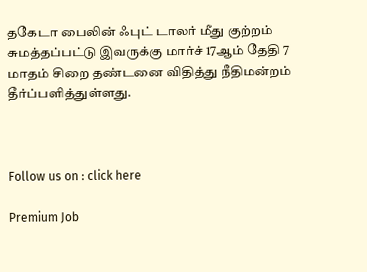தகேடா பைலின் ஃபுட் டாலர் மீது குற்றம் சுமத்தப்பட்டு இவருக்கு மார்ச் 17ஆம் தேதி 7 மாதம் சிறை தண்டனை விதித்து நீதிமன்றம் தீர்ப்பளித்துள்ளது.



Follow us on : click here

Premium Job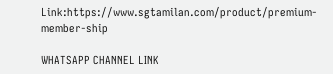Link:https://www.sgtamilan.com/product/premium-member-ship

WHATSAPP CHANNEL LINK